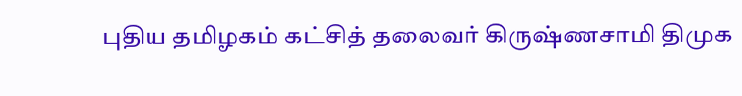புதிய தமிழகம் கட்சித் தலைவர் கிருஷ்ணசாமி திமுக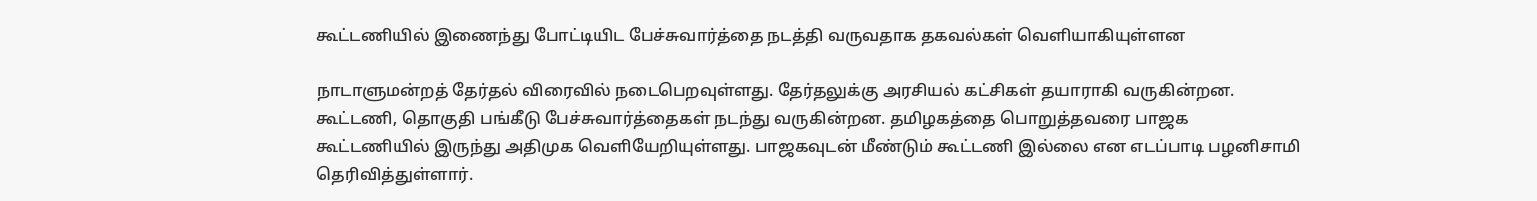கூட்டணியில் இணைந்து போட்டியிட பேச்சுவார்த்தை நடத்தி வருவதாக தகவல்கள் வெளியாகியுள்ளன

நாடாளுமன்றத் தேர்தல் விரைவில் நடைபெறவுள்ளது. தேர்தலுக்கு அரசியல் கட்சிகள் தயாராகி வருகின்றன. கூட்டணி, தொகுதி பங்கீடு பேச்சுவார்த்தைகள் நடந்து வருகின்றன. தமிழகத்தை பொறுத்தவரை பாஜக கூட்டணியில் இருந்து அதிமுக வெளியேறியுள்ளது. பாஜகவுடன் மீண்டும் கூட்டணி இல்லை என எடப்பாடி பழனிசாமி தெரிவித்துள்ளார்.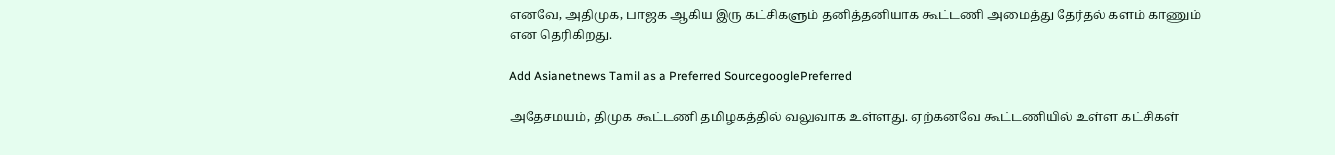எனவே, அதிமுக, பாஜக ஆகிய இரு கட்சிகளும் தனித்தனியாக கூட்டணி அமைத்து தேர்தல் களம் காணும் என தெரிகிறது.

Add Asianetnews Tamil as a Preferred SourcegooglePreferred

அதேசமயம், திமுக கூட்டணி தமிழகத்தில் வலுவாக உள்ளது. ஏற்கனவே கூட்டணியில் உள்ள கட்சிகள்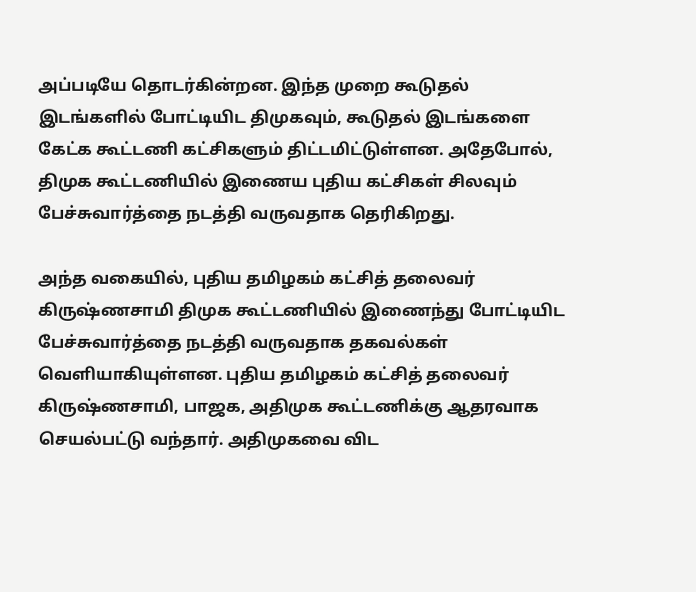அப்படியே தொடர்கின்றன. இந்த முறை கூடுதல் இடங்களில் போட்டியிட திமுகவும், கூடுதல் இடங்களை கேட்க கூட்டணி கட்சிகளும் திட்டமிட்டுள்ளன. அதேபோல், திமுக கூட்டணியில் இணைய புதிய கட்சிகள் சிலவும் பேச்சுவார்த்தை நடத்தி வருவதாக தெரிகிறது.

அந்த வகையில், புதிய தமிழகம் கட்சித் தலைவர் கிருஷ்ணசாமி திமுக கூட்டணியில் இணைந்து போட்டியிட பேச்சுவார்த்தை நடத்தி வருவதாக தகவல்கள் வெளியாகியுள்ளன. புதிய தமிழகம் கட்சித் தலைவர் கிருஷ்ணசாமி, பாஜக, அதிமுக கூட்டணிக்கு ஆதரவாக செயல்பட்டு வந்தார். அதிமுகவை விட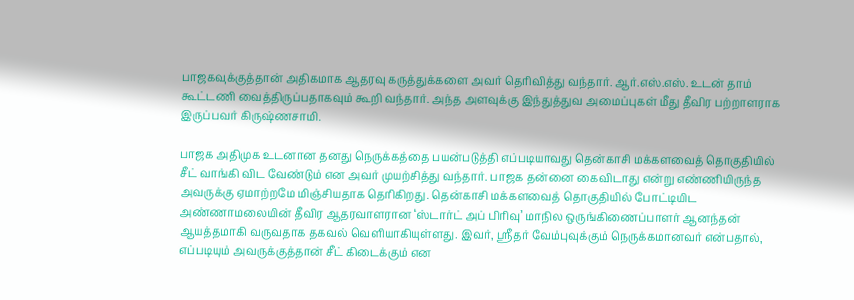பாஜகவுக்குத்தான் அதிகமாக ஆதரவு கருத்துக்களை அவர் தெரிவித்து வந்தார். ஆர்.எஸ்.எஸ். உடன் தாம் கூட்டணி வைத்திருப்பதாகவும் கூறி வந்தார். அந்த அளவுக்கு இந்துத்துவ அமைப்புகள் மீது தீவிர பற்றாளராக இருப்பவர் கிருஷ்ணசாமி.

பாஜக அதிமுக உடனான தனது நெருக்கத்தை பயன்படுத்தி எப்படியாவது தென்காசி மக்களவைத் தொகுதியில் சீட் வாங்கி விட வேண்டும் என அவர் முயற்சித்து வந்தார். பாஜக தன்னை கைவிடாது என்று எண்ணியிருந்த அவருக்கு ஏமாற்றமே மிஞ்சியதாக தெரிகிறது. தென்காசி மக்களவைத் தொகுதியில் போட்டியிட அண்ணாமலையின் தீவிர ஆதரவாளரான ‘ஸ்டார்ட் அப் பிரிவு’ மாநில ஒருங்கிணைப்பாளர் ஆனந்தன் ஆயத்தமாகி வருவதாக தகவல் வெளியாகியுள்ளது. இவர், ஸ்ரீதர் வேம்புவுக்கும் நெருக்கமானவர் என்பதால், எப்படியும் அவருக்குத்தான் சீட் கிடைக்கும் என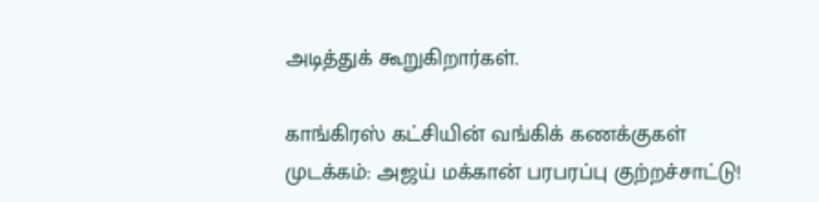அடித்துக் கூறுகிறார்கள்.

காங்கிரஸ் கட்சியின் வங்கிக் கணக்குகள் முடக்கம்: அஜய் மக்கான் பரபரப்பு குற்றச்சாட்டு!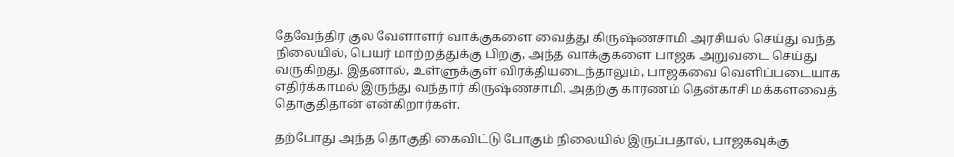தேவேந்திர குல வேளாளர் வாக்குகளை வைத்து கிருஷ்ணசாமி அரசியல் செய்து வந்த நிலையில், பெயர் மாற்றத்துக்கு பிறகு, அந்த வாக்குகளை பாஜக அறுவடை செய்து வருகிறது. இதனால், உள்ளுக்குள் விரக்தியடைந்தாலும், பாஜகவை வெளிப்படையாக எதிர்க்காமல் இருந்து வந்தார் கிருஷ்ணசாமி. அதற்கு காரணம் தென்காசி மக்களவைத் தொகுதிதான் என்கிறார்கள்.

தற்போது அந்த தொகுதி கைவிட்டு போகும் நிலையில் இருப்பதால், பாஜகவுக்கு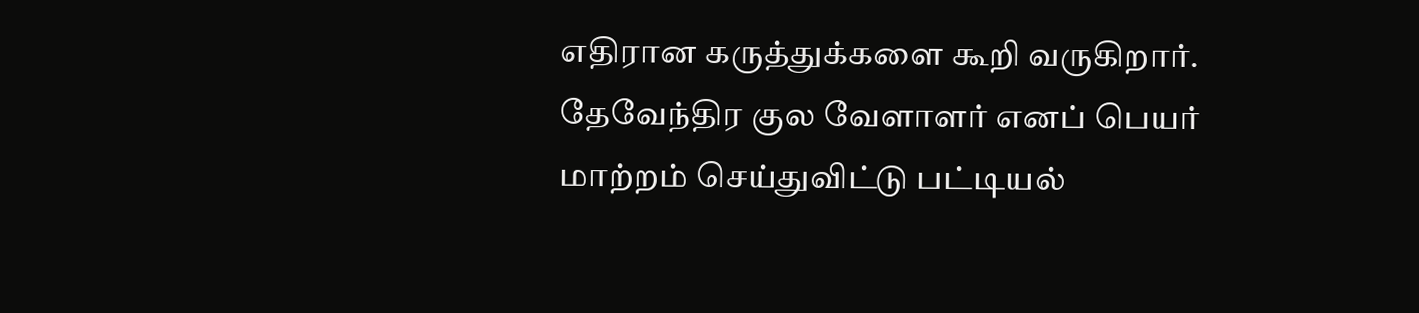எதிரான கருத்துக்களை கூறி வருகிறார். தேவேந்திர குல வேளாளர் எனப் பெயர் மாற்றம் செய்துவிட்டு பட்டியல்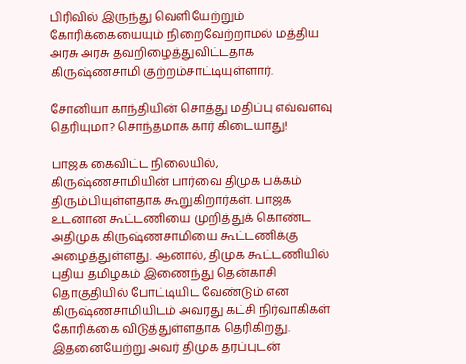பிரிவில் இருந்து வெளியேற்றும் கோரிக்கையையும் நிறைவேற்றாமல் மத்திய அரசு அரசு தவறிழைத்துவிட்டதாக கிருஷ்ணசாமி குற்றம்சாட்டியுள்ளார்.

சோனியா காந்தியின் சொத்து மதிப்பு எவ்வளவு தெரியுமா? சொந்தமாக கார் கிடையாது!

பாஜக கைவிட்ட நிலையில், கிருஷ்ணசாமியின் பார்வை திமுக பக்கம் திரும்பியுள்ளதாக கூறுகிறார்கள். பாஜக உடனான கூட்டணியை முறித்துக் கொண்ட அதிமுக கிருஷ்ணசாமியை கூட்டணிக்கு அழைத்துள்ளது. ஆனால், திமுக கூட்டணியில் புதிய தமிழகம் இணைந்து தென்காசி தொகுதியில் போட்டியிட வேண்டும் என கிருஷ்ணசாமியிடம் அவரது கட்சி நிர்வாகிகள் கோரிக்கை விடுத்துள்ளதாக தெரிகிறது. இதனையேற்று அவர் திமுக தரப்புடன்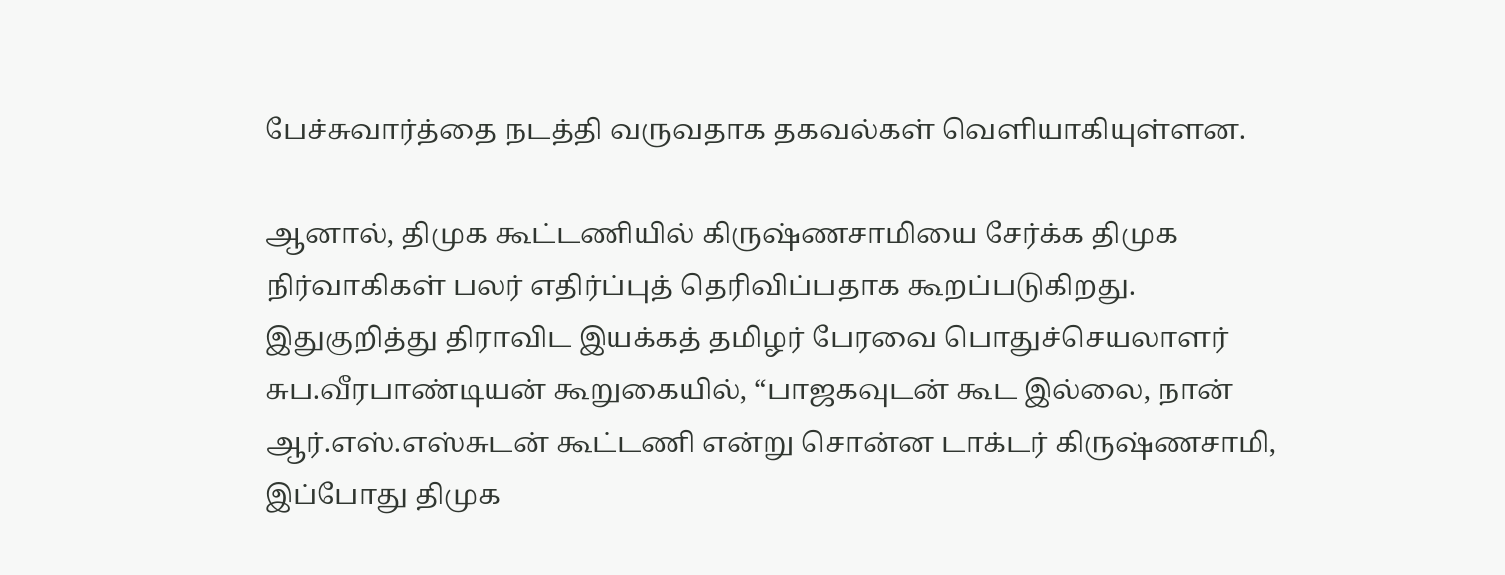பேச்சுவார்த்தை நடத்தி வருவதாக தகவல்கள் வெளியாகியுள்ளன.

ஆனால், திமுக கூட்டணியில் கிருஷ்ணசாமியை சேர்க்க திமுக நிர்வாகிகள் பலர் எதிர்ப்புத் தெரிவிப்பதாக கூறப்படுகிறது. இதுகுறித்து திராவிட இயக்கத் தமிழர் பேரவை பொதுச்செயலாளர் சுப.வீரபாண்டியன் கூறுகையில், “பாஜகவுடன் கூட இல்லை, நான் ஆர்.எஸ்.எஸ்சுடன் கூட்டணி என்று சொன்ன டாக்டர் கிருஷ்ணசாமி, இப்போது திமுக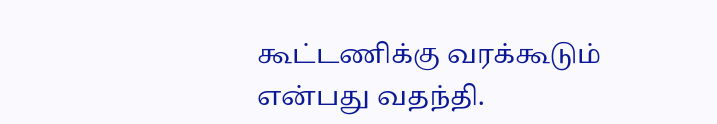கூட்டணிக்கு வரக்கூடும் என்பது வதந்தி.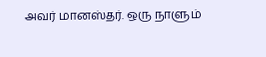அவர் மானஸ்தர். ஒரு நாளும்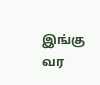இங்கு வர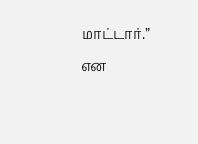மாட்டார்.” என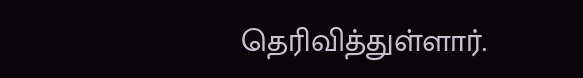தெரிவித்துள்ளார்.